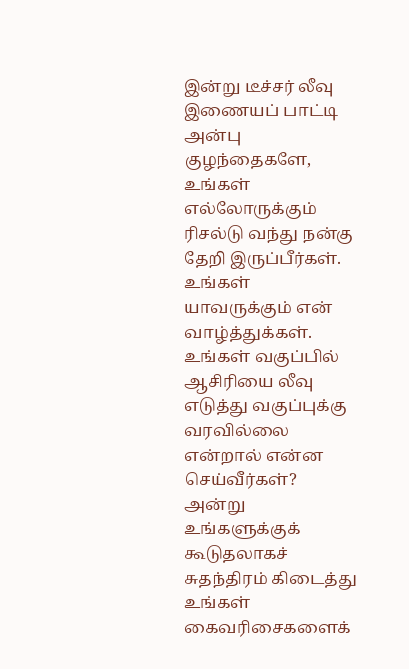இன்று டீச்சர் லீவு
இணையப் பாட்டி
அன்பு குழந்தைகளே,
உங்கள் எல்லோருக்கும் ரிசல்டு வந்து நன்கு தேறி இருப்பீர்கள். உங்கள் யாவருக்கும் என் வாழ்த்துக்கள். உங்கள் வகுப்பில் ஆசிரியை லீவு எடுத்து வகுப்புக்கு வரவில்லை என்றால் என்ன செய்வீர்கள்? அன்று உங்களுக்குக் கூடுதலாகச் சுதந்திரம் கிடைத்து உங்கள் கைவரிசைகளைக்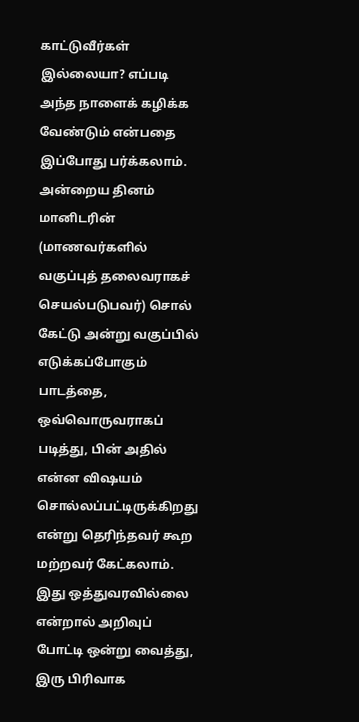காட்டுவீர்கள் இல்லையா? எப்படி அந்த நாளைக் கழிக்க வேண்டும் என்பதை இப்போது பர்க்கலாம். அன்றைய தினம் மானிடரின் (மாணவர்களில் வகுப்புத் தலைவராகச் செயல்படுபவர்) சொல் கேட்டு அன்று வகுப்பில் எடுக்கப்போகும் பாடத்தை, ஒவ்வொருவராகப் படித்து, பின் அதில் என்ன விஷயம் சொல்லப்பட்டிருக்கிறது என்று தெரிந்தவர் கூற மற்றவர் கேட்கலாம். இது ஒத்துவரவில்லை என்றால் அறிவுப் போட்டி ஒன்று வைத்து, இரு பிரிவாக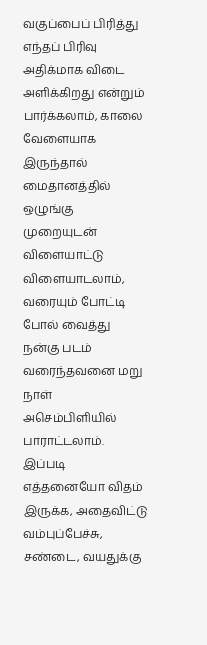வகுப்பைப் பிரித்து எந்தப் பிரிவு அதிக்மாக விடை அளிக்கிறது என்றும் பார்க்கலாம், காலை வேளையாக இருந்தால் மைதானத்தில் ஒழுங்கு முறையுடன் விளையாட்டு விளையாடலாம், வரையும் போட்டி போல் வைத்து நன்கு படம் வரைந்தவனை மறு நாள் அசெம்பிளியில் பாராட்டலாம். இப்படி எத்தனையோ விதம் இருக்க, அதைவிட்டு வம்புப்பேச்சு, சண்டை, வயதுக்கு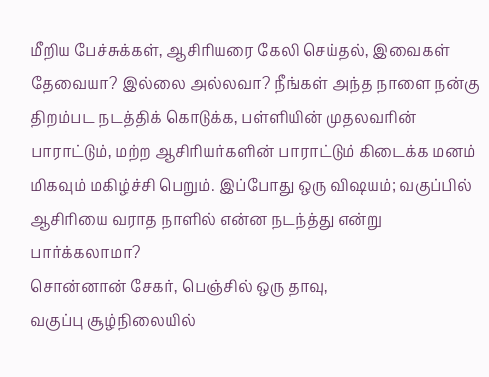மீறிய பேச்சுக்கள், ஆசிரியரை கேலி செய்தல், இவைகள் தேவையா? இல்லை அல்லவா? நீங்கள் அந்த நாளை நன்கு திறம்பட நடத்திக் கொடுக்க, பள்ளியின் முதலவரின் பாராட்டும், மற்ற ஆசிரியர்களின் பாராட்டும் கிடைக்க மனம் மிகவும் மகிழ்ச்சி பெறும். இப்போது ஒரு விஷயம்; வகுப்பில் ஆசிரியை வராத நாளில் என்ன நடந்த்து என்று பார்க்கலாமா?
சொன்னான் சேகர், பெஞ்சில் ஒரு தாவு,
வகுப்பு சூழ்நிலையில்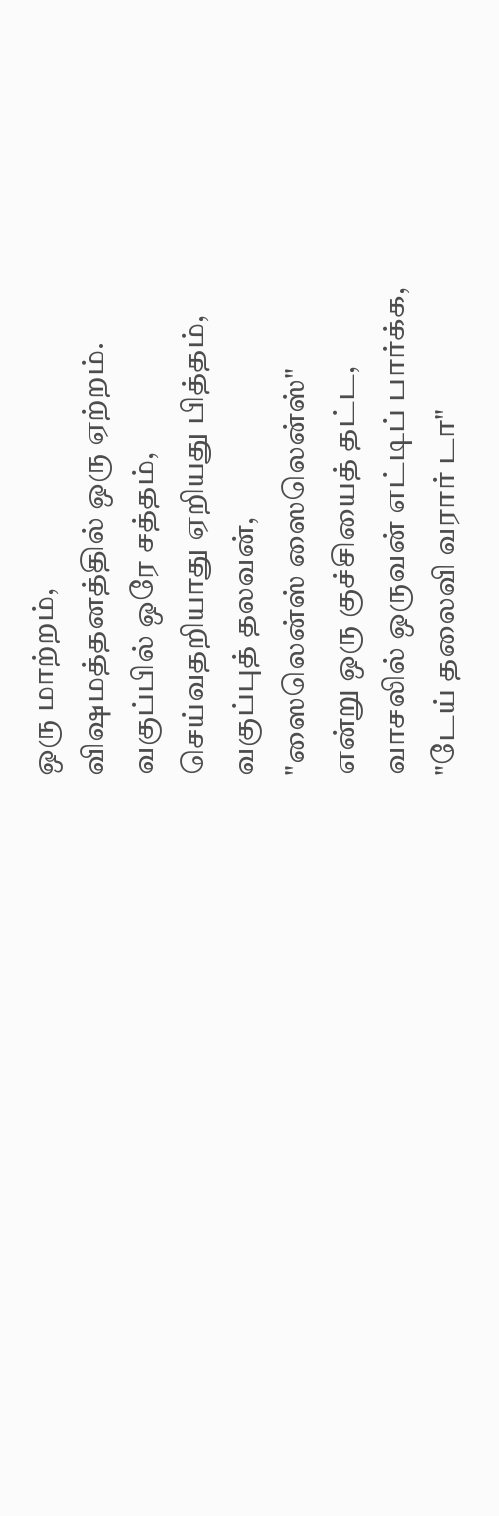ஒரு மாற்றம்,
விஷமத்தனத்தில் ஒரு ஏற்றம்.
வகுப்பில் ஒரே சத்தம்,
செய்வதறியாது ஏறியது பித்தம்,
வகுப்புத் தலவன்,
"ஸைலென்ஸ் ஸைலென்ஸ்"
என்று ஒரு குச்சியைத் தட்ட,
வாசலில் ஒருவன் எட்டிப் பார்க்க,
"டேய் தலைவி வரார் டா"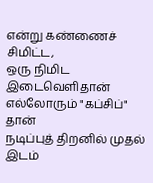என்று கண்ணைச் சிமிட்ட,
ஒரு நிமிட இடைவெளிதான்
எல்லோரும் "கப்சிப்" தான்
நடிப்புத் திறனில் முதல் இடம்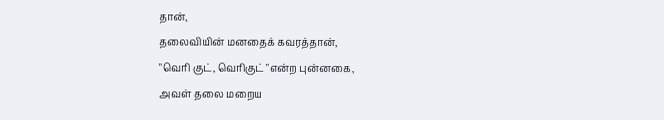தான்,
தலைவியின் மனதைக் கவரத்தான்,
"வெரி குட், வெரிகுட் "என்ற புன்னகை,
அவள் தலை மறைய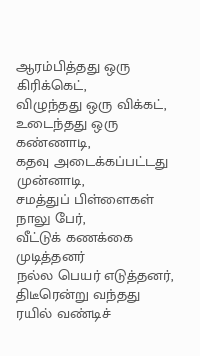ஆரம்பித்தது ஒரு கிரிக்கெட்,
விழுந்தது ஒரு விக்கட்,
உடைந்தது ஒரு கண்ணாடி,
கதவு அடைக்கப்பட்டது முன்னாடி,
சமத்துப் பிள்ளைகள் நாலு பேர்,
வீட்டுக் கணக்கை முடித்தனர்
நல்ல பெயர் எடுத்தனர்,
திடீரென்று வந்தது ரயில் வண்டிச்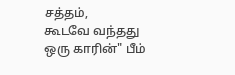சத்தம்,
கூடவே வந்தது ஒரு காரின்" பீம்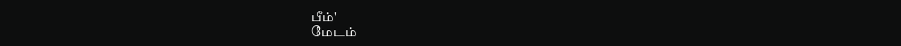பீம்'
மேடம்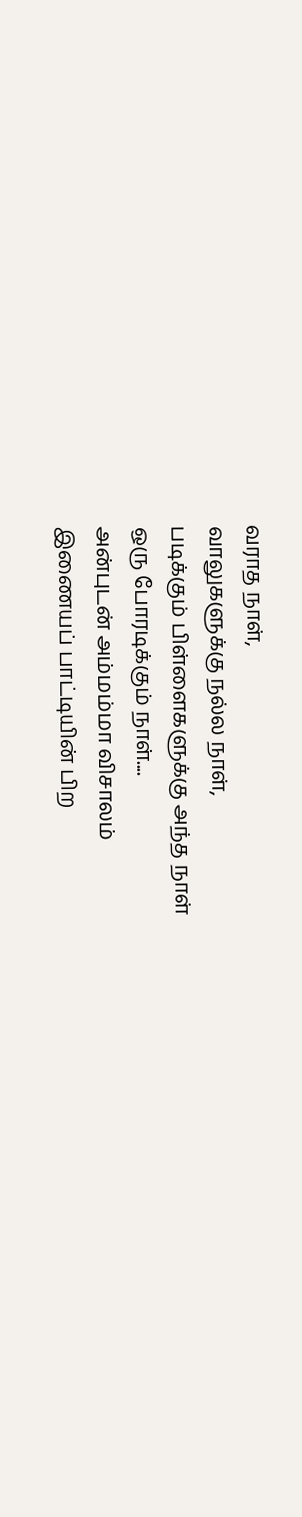வராத நாள்,
வாலுகளுக்கு நல்ல நாள்,
படிக்கும் பிள்ளைகளுக்கு அந்த நாள்
ஒரு போரடிக்கும் நாள்....
அன்புடன் அம்மம்மா விசாலம்
இணையப் பாட்டியின் பிற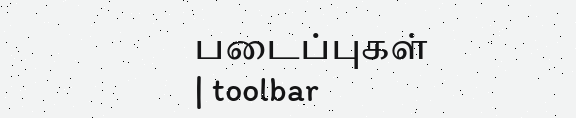படைப்புகள்
| toolbar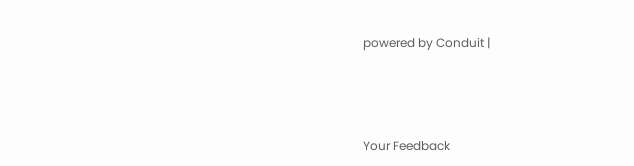powered by Conduit |





Your Feedback